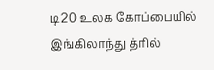டி20 உலக கோப்பையில் இங்கிலாந்து த்ரில்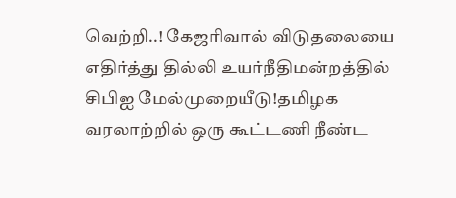வெற்றி..! கேஜரிவால் விடுதலையை எதிர்த்து தில்லி உயர்நீதிமன்றத்தில் சிபிஐ மேல்முறையீடு!தமிழக வரலாற்றில் ஒரு கூட்டணி நீண்ட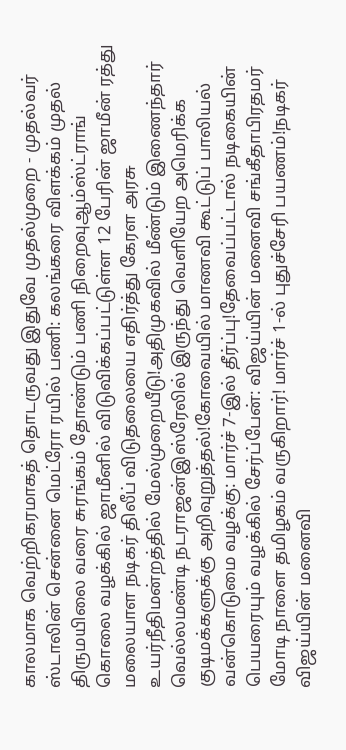காலமாக வெற்றிகரமாகத் தொடருவது இதுவே முதல்முறை - முதல்வர் ஸ்டாலின் சென்னை மெட்ரோ ரயில் பணி: கலங்கரை விளக்கம் முதல் திருமயிலை வரை சுரங்கம் தோண்டும் பணி நிறைவுஆம்ஸ்ட்ராங் கொலை வழக்கில் ஜாமீனில் விடுவிக்கப்பட்டுள்ள 12 பேரின் ஜாமீன் ரத்து மலையாள நடிகர் திலீப் விடுதலையை எதிர்த்து கேரள அரசு உயர்நீதிமன்றத்தில் மேல்முறையீடு!அதிமுகவில் மீண்டும் இணைந்தார் வெல்லமண்டி நடராஜன்இஸ்ரேலில் இருந்து வெளியேற அமெரிக்க குடிமக்களுக்கு அறிவுறுத்தல்!கோவையில் மாணவி கூட்டுப் பாலியல் வன்கொடுமை வழக்கு: மார்ச் 7-இல் தீர்ப்பு!தேவைப்பட்டால் நடிகையின் பெயரையும் வழக்கில் சேர்ப்பேன்: விஜய்யின் மனைவி சங்கீதாபிரதமர் மோடி நாளை தமிழகம் வருகிறார்! மார்ச் 1-ல் புதுச்சேரி பயணம்!நடிகர் விஜய்யின் மனைவி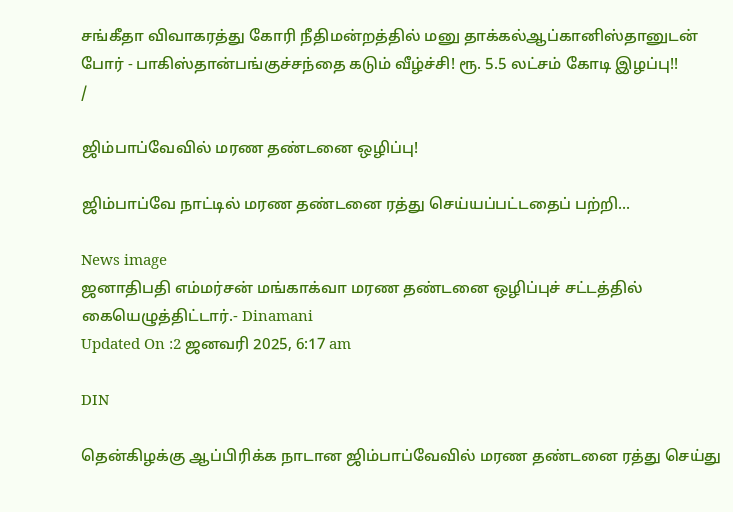சங்கீதா விவாகரத்து கோரி நீதிமன்றத்தில் மனு தாக்கல்ஆப்கானிஸ்தானுடன் போர் - பாகிஸ்தான்பங்குச்சந்தை கடும் வீழ்ச்சி! ரூ. 5.5 லட்சம் கோடி இழப்பு!!
/

ஜிம்பாப்வேவில் மரண தண்டனை ஒழிப்பு!

ஜிம்பாப்வே நாட்டில் மரண தண்டனை ரத்து செய்யப்பட்டதைப் பற்றி...

News image
ஜனாதிபதி எம்மர்சன் மங்காக்வா மரண தண்டனை ஒழிப்புச் சட்டத்தில் கையெழுத்திட்டார்.- Dinamani
Updated On :2 ஜனவரி 2025, 6:17 am

DIN

தென்கிழக்கு ஆப்பிரிக்க நாடான ஜிம்பாப்வேவில் மரண தண்டனை ரத்து செய்து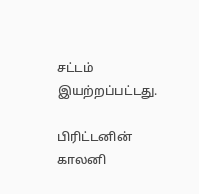சட்டம் இயற்றப்பட்டது.

பிரிட்டனின் காலனி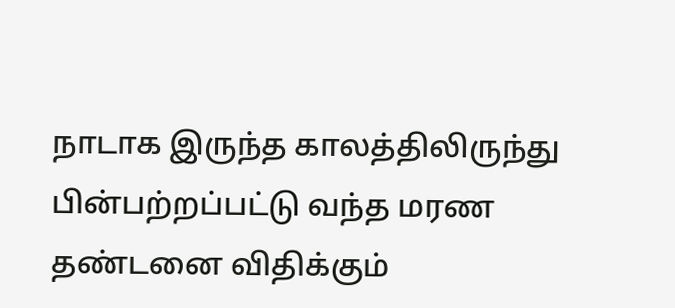நாடாக இருந்த காலத்திலிருந்து பின்பற்றப்பட்டு வந்த மரண தண்டனை விதிக்கும்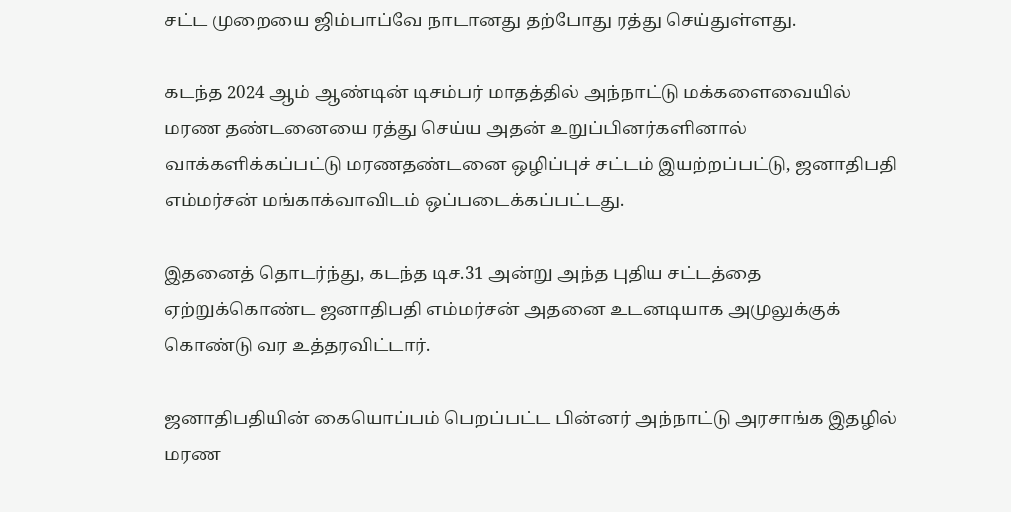சட்ட முறையை ஜிம்பாப்வே நாடானது தற்போது ரத்து செய்துள்ளது.

கடந்த 2024 ஆம் ஆண்டின் டிசம்பர் மாதத்தில் அந்நாட்டு மக்களைவையில் மரண தண்டனையை ரத்து செய்ய அதன் உறுப்பினர்களினால் வாக்களிக்கப்பட்டு மரணதண்டனை ஒழிப்புச் சட்டம் இயற்றப்பட்டு, ஜனாதிபதி எம்மர்சன் மங்காக்வாவிடம் ஒப்படைக்கப்பட்டது.

இதனைத் தொடர்ந்து, கடந்த டிச.31 அன்று அந்த புதிய சட்டத்தை ஏற்றுக்கொண்ட ஜனாதிபதி எம்மர்சன் அதனை உடனடியாக அமுலுக்குக் கொண்டு வர உத்தரவிட்டார்.

ஜனாதிபதியின் கையொப்பம் பெறப்பட்ட பின்னர் அந்நாட்டு அரசாங்க இதழில் மரண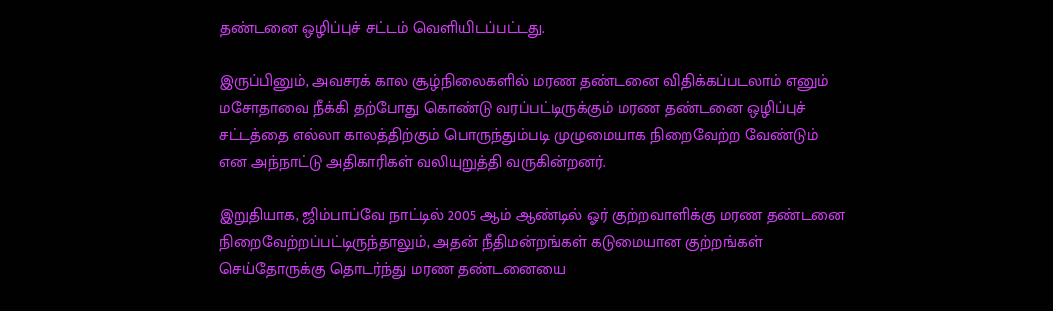தண்டனை ஒழிப்புச் சட்டம் வெளியிடப்பட்டது.

இருப்பினும், அவசரக் கால சூழ்நிலைகளில் மரண தண்டனை விதிக்கப்படலாம் எனும் மசோதாவை நீக்கி தற்போது கொண்டு வரப்பட்டிருக்கும் மரண தண்டனை ஒழிப்புச் சட்டத்தை எல்லா காலத்திற்கும் பொருந்தும்படி முழுமையாக நிறைவேற்ற வேண்டும் என அந்நாட்டு அதிகாரிகள் வலியுறுத்தி வருகின்றனர்.

இறுதியாக, ஜிம்பாப்வே நாட்டில் 2005 ஆம் ஆண்டில் ஓர் குற்றவாளிக்கு மரண தண்டனை நிறைவேற்றப்பட்டிருந்தாலும், அதன் நீதிமன்றங்கள் கடுமையான குற்றங்கள் செய்தோருக்கு தொடர்ந்து மரண தண்டனையை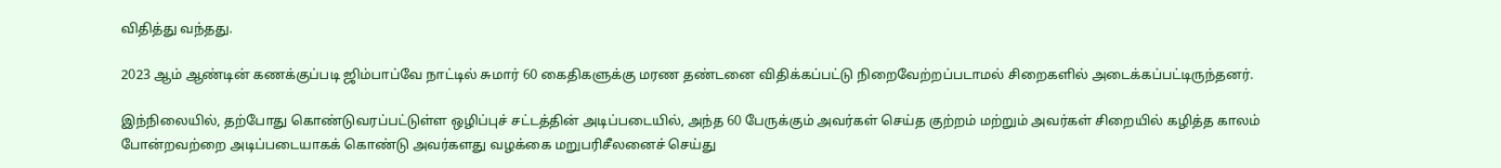விதித்து வந்தது.

2023 ஆம் ஆண்டின் கணக்குப்படி ஜிம்பாப்வே நாட்டில் சுமார் 60 கைதிகளுக்கு மரண தண்டனை விதிக்கப்பட்டு நிறைவேற்றப்படாமல் சிறைகளில் அடைக்கப்பட்டிருந்தனர்.

இந்நிலையில், தற்போது கொண்டுவரப்பட்டுள்ள ஒழிப்புச் சட்டத்தின் அடிப்படையில், அந்த 60 பேருக்கும் அவர்கள் செய்த குற்றம் மற்றும் அவர்கள் சிறையில் கழித்த காலம் போன்றவற்றை அடிப்படையாகக் கொண்டு அவர்களது வழக்கை மறுபரிசீலனைச் செய்து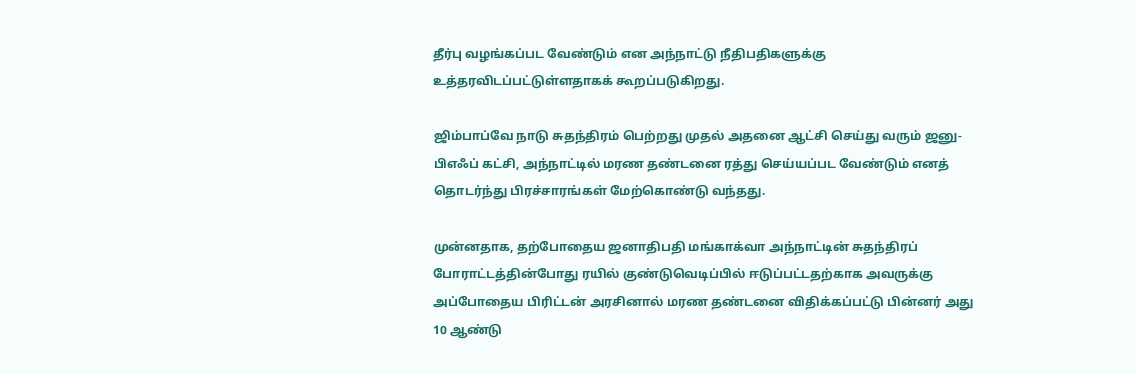தீர்பு வழங்கப்பட வேண்டும் என அந்நாட்டு நீதிபதிகளுக்கு உத்தரவிடப்பட்டுள்ளதாகக் கூறப்படுகிறது.

ஜிம்பாப்வே நாடு சுதந்திரம் பெற்றது முதல் அதனை ஆட்சி செய்து வரும் ஜனு-பிஎஃப் கட்சி, அந்நாட்டில் மரண தண்டனை ரத்து செய்யப்பட வேண்டும் எனத் தொடர்ந்து பிரச்சாரங்கள் மேற்கொண்டு வந்தது.

முன்னதாக, தற்போதைய ஜனாதிபதி மங்காக்வா அந்நாட்டின் சுதந்திரப் போராட்டத்தின்போது ரயில் குண்டுவெடிப்பில் ஈடுப்பட்டதற்காக அவருக்கு அப்போதைய பிரிட்டன் அரசினால் மரண தண்டனை விதிக்கப்பட்டு பின்னர் அது 10 ஆண்டு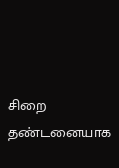சிறை தண்டனையாக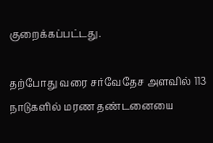குறைக்கப்பட்டது.

தற்போது வரை சர்வேதேச அளவில் 113 நாடுகளில் மரண தண்டனையை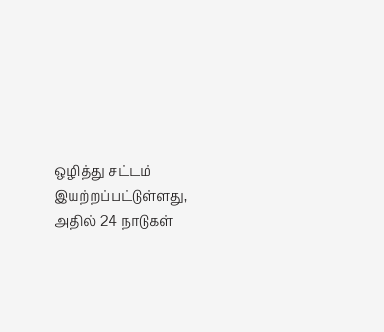ஒழித்து சட்டம் இயற்றப்பட்டுள்ளது, அதில் 24 நாடுகள்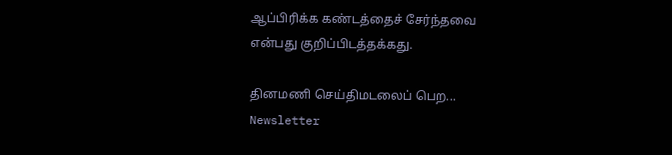ஆப்பிரிக்க கண்டத்தைச் சேர்ந்தவை என்பது குறிப்பிடத்தக்கது.

தினமணி செய்திமடலைப் பெற... Newsletter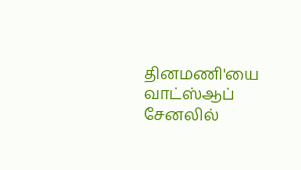தினமணி'யை வாட்ஸ்ஆப் சேனலில்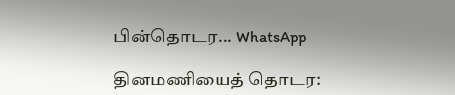பின்தொடர... WhatsApp

தினமணியைத் தொடர: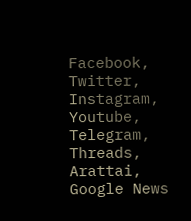Facebook, Twitter, Instagram, Youtube, Telegram, Threads, Arattai, Google News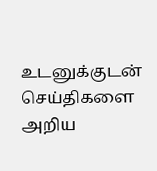உடனுக்குடன் செய்திகளை அறிய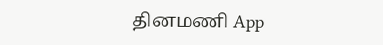தினமணி App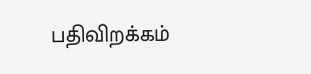பதிவிறக்கம்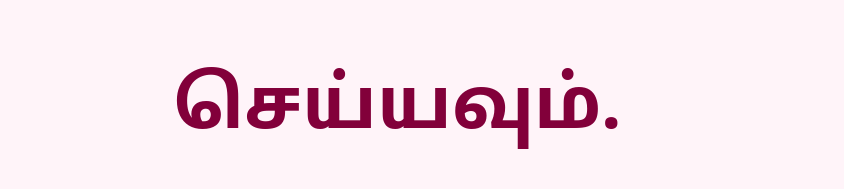செய்யவும்.